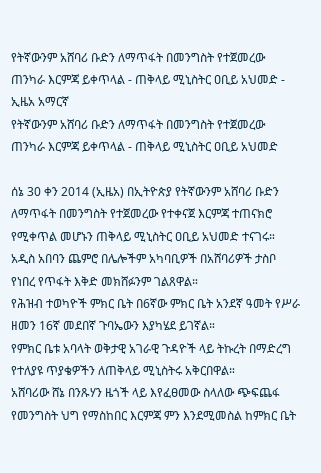የትኛውንም አሸባሪ ቡድን ለማጥፋት በመንግስት የተጀመረው ጠንካራ እርምጃ ይቀጥላል - ጠቅላይ ሚኒስትር ዐቢይ አህመድ - ኢዜአ አማርኛ
የትኛውንም አሸባሪ ቡድን ለማጥፋት በመንግስት የተጀመረው ጠንካራ እርምጃ ይቀጥላል - ጠቅላይ ሚኒስትር ዐቢይ አህመድ

ሰኔ 30 ቀን 2014 (ኢዜአ) በኢትዮጵያ የትኛውንም አሸባሪ ቡድን ለማጥፋት በመንግስት የተጀመረው የተቀናጀ እርምጃ ተጠናክሮ የሚቀጥል መሆኑን ጠቅላይ ሚኒስትር ዐቢይ አህመድ ተናገሩ።
አዲስ አበባን ጨምሮ በሌሎችም አካባቢዎች በአሸባሪዎች ታስቦ የነበረ የጥፋት እቅድ መክሸፉንም ገልጸዋል።
የሕዝብ ተወካዮች ምክር ቤት በ6ኛው ምክር ቤት አንደኛ ዓመት የሥራ ዘመን 16ኛ መደበኛ ጉባኤውን እያካሄደ ይገኛል።
የምክር ቤቱ አባላት ወቅታዊ አገራዊ ጉዳዮች ላይ ትኩረት በማድረግ የተለያዩ ጥያቄዎችን ለጠቅላይ ሚኒስትሩ አቅርበዋል።
አሸባሪው ሸኔ በንጹሃን ዜጎች ላይ እየፈፀመው ስላለው ጭፍጨፋ የመንግስት ህግ የማስከበር እርምጃ ምን እንደሚመስል ከምክር ቤት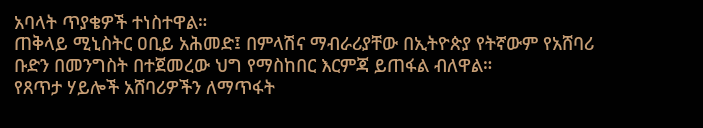አባላት ጥያቄዎች ተነስተዋል።
ጠቅላይ ሚኒስትር ዐቢይ አሕመድ፤ በምላሽና ማብራሪያቸው በኢትዮጵያ የትኛውም የአሸባሪ ቡድን በመንግስት በተጀመረው ህግ የማስከበር እርምጃ ይጠፋል ብለዋል።
የጸጥታ ሃይሎች አሸባሪዎችን ለማጥፋት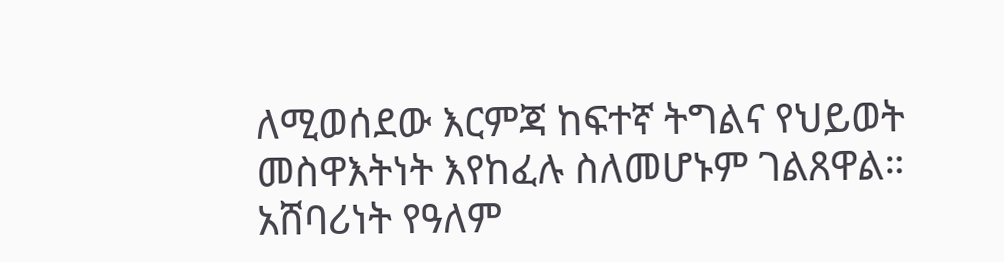ለሚወሰደው እርምጃ ከፍተኛ ትግልና የህይወት መስዋእትነት እየከፈሉ ስለመሆኑም ገልጸዋል።
አሸባሪነት የዓለም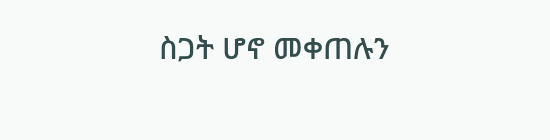ስጋት ሆኖ መቀጠሉን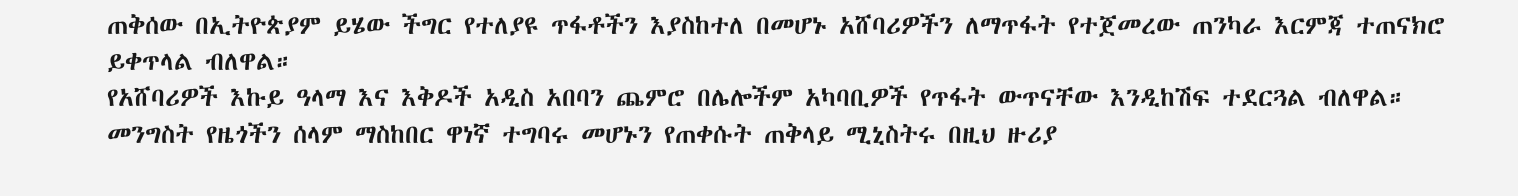ጠቅሰው በኢትዮጵያም ይሄው ችግር የተለያዩ ጥፋቶችን እያስከተለ በመሆኑ አሸባሪዎችን ለማጥፋት የተጀመረው ጠንካራ እርምጃ ተጠናክሮ ይቀጥላል ብለዋል።
የአሸባሪዎች እኩይ ዓላማ እና እቅዶች አዲስ አበባን ጨምሮ በሌሎችም አካባቢዎች የጥፋት ውጥናቸው እንዲከሽፍ ተደርጓል ብለዋል።
መንግስት የዜጎችን ሰላም ማስከበር ዋነኛ ተግባሩ መሆኑን የጠቀሱት ጠቅላይ ሚኒስትሩ በዚህ ዙሪያ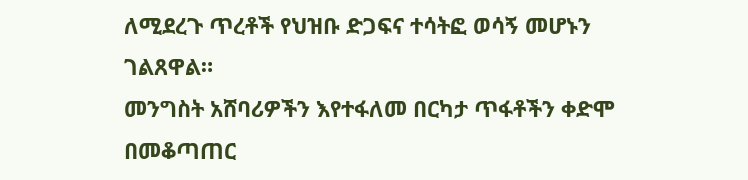ለሚደረጉ ጥረቶች የህዝቡ ድጋፍና ተሳትፎ ወሳኝ መሆኑን ገልጸዋል።
መንግስት አሸባሪዎችን እየተፋለመ በርካታ ጥፋቶችን ቀድሞ በመቆጣጠር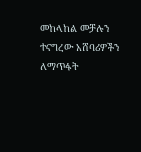መከላከል መቻሉን ተናግረው አሸባሪዎችን ለማጥፋት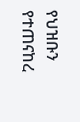የህዝቡን የተጠናከረ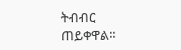ትብብር ጠይቀዋል።